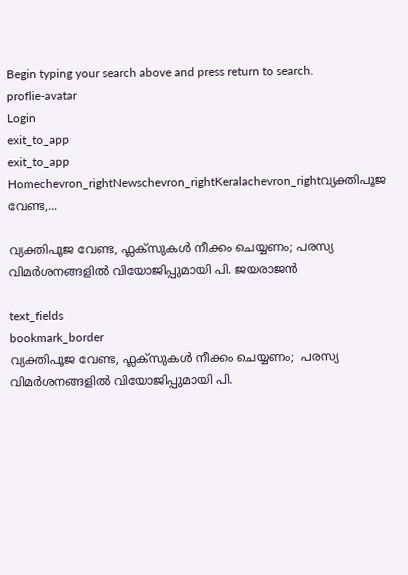Begin typing your search above and press return to search.
proflie-avatar
Login
exit_to_app
exit_to_app
Homechevron_rightNewschevron_rightKeralachevron_rightവ്യക്തിപൂജ വേണ്ട,...

വ്യക്തിപൂജ വേണ്ട, ഫ്ലക്സുകൾ നീക്കം ചെയ്യണം; പരസ്യ വിമർശനങ്ങളിൽ വിയോജിപ്പുമായി പി. ജയരാജൻ

text_fields
bookmark_border
വ്യക്തിപൂജ വേണ്ട, ഫ്ലക്സുകൾ നീക്കം ചെയ്യണം;  പരസ്യ വിമർശനങ്ങളിൽ വിയോജിപ്പുമായി പി.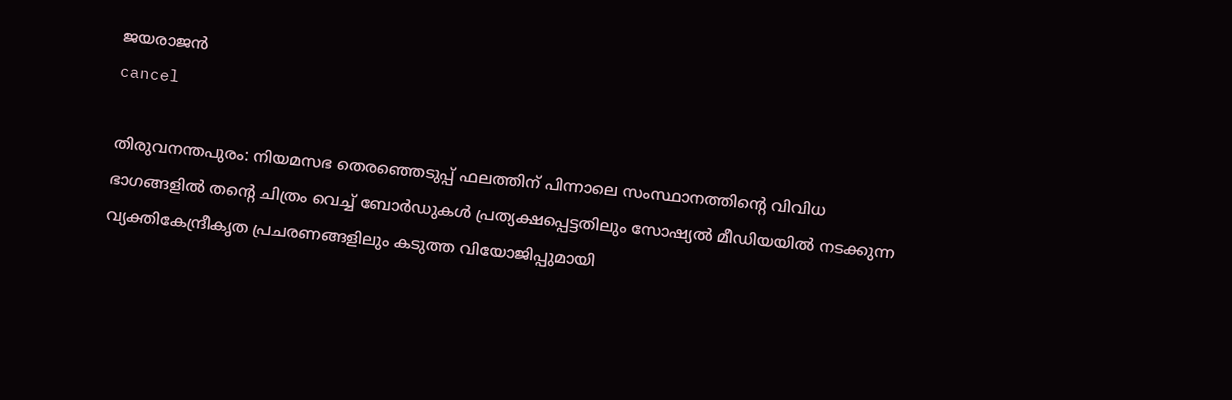ജയരാജൻ
cancel

തിരുവനന്തപുരം: നിയമസഭ തെരഞ്ഞെടുപ്പ് ഫലത്തിന് പിന്നാലെ സംസ്ഥാനത്തിന്റെ വിവിധ ഭാഗങ്ങളിൽ തന്റെ ചിത്രം വെച്ച് ബോർഡുകൾ പ്രത്യക്ഷപ്പെട്ടതിലും സോഷ്യൽ മീഡിയയിൽ നടക്കുന്ന വ്യക്തികേന്ദ്രീകൃത പ്രചരണങ്ങളിലും കടുത്ത വിയോജിപ്പുമായി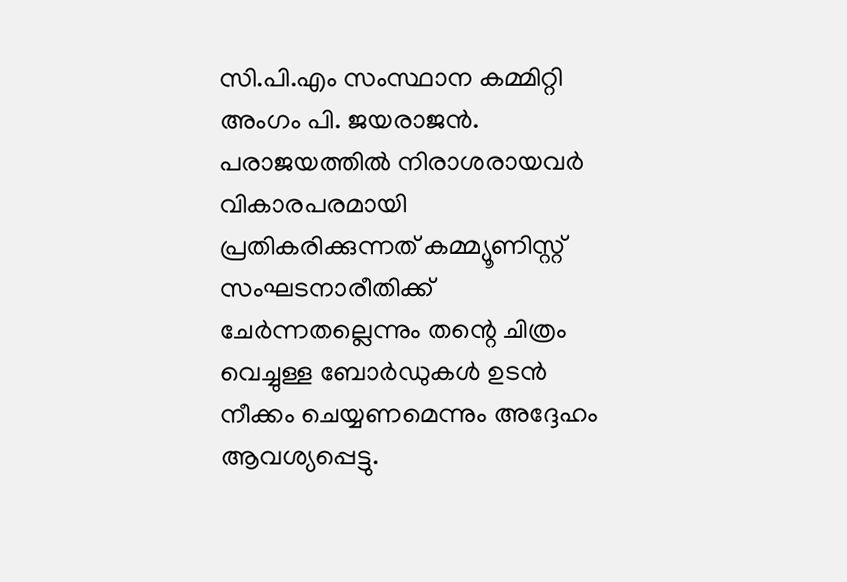സി.പി.എം സംസ്ഥാന കമ്മിറ്റി അംഗം പി. ജയരാജൻ. പരാജയത്തിൽ നിരാശരായവർ വികാരപരമായി പ്രതികരിക്കുന്നത് കമ്മ്യൂണിസ്റ്റ് സംഘടനാരീതിക്ക് ചേർന്നതല്ലെന്നും തന്റെ ചിത്രം വെച്ചുള്ള ബോർഡുകൾ ഉടൻ നീക്കം ചെയ്യണമെന്നും അദ്ദേഹം ആവശ്യപ്പെട്ടു.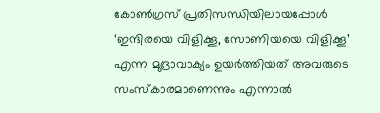കോൺഗ്രസ് പ്രതിസന്ധിയിലായപ്പോൾ ‘ഇന്ദിരയെ വിളിക്കൂ, സോണിയയെ വിളിക്കൂ’ എന്ന മുദ്രാവാക്യം ഉയർത്തിയത് അവരുടെ സംസ്കാരമാണെന്നും എന്നാൽ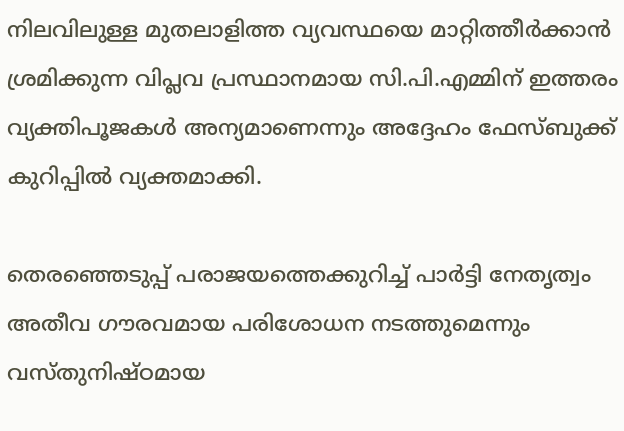നിലവിലുള്ള മുതലാളിത്ത വ്യവസ്ഥയെ മാറ്റിത്തീർക്കാൻ ശ്രമിക്കുന്ന വിപ്ലവ പ്രസ്ഥാനമായ സി.പി.എമ്മിന് ഇത്തരം വ്യക്തിപൂജകൾ അന്യമാണെന്നും അദ്ദേഹം ഫേസ്ബുക്ക് കുറിപ്പിൽ വ്യക്തമാക്കി.

തെരഞ്ഞെടുപ്പ് പരാജയത്തെക്കുറിച്ച് പാർട്ടി നേതൃത്വം അതീവ ഗൗരവമായ പരിശോധന നടത്തുമെന്നും വസ്തുനിഷ്ഠമായ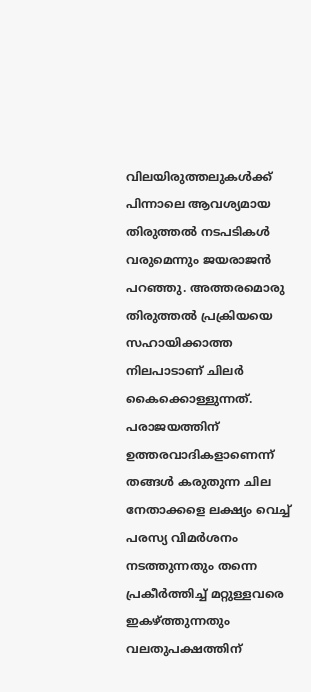വിലയിരുത്തലുകൾക്ക് പിന്നാലെ ആവശ്യമായ തിരുത്തൽ നടപടികൾ വരുമെന്നും ജയരാജൻ പറഞ്ഞു. അത്തരമൊരു തിരുത്തൽ പ്രക്രിയയെ സഹായിക്കാത്ത നിലപാടാണ് ചിലർ കൈക്കൊള്ളുന്നത്. പരാജയത്തിന് ഉത്തരവാദികളാണെന്ന് തങ്ങൾ കരുതുന്ന ചില നേതാക്കളെ ലക്ഷ്യം വെച്ച് പരസ്യ വിമർശനം നടത്തുന്നതും തന്നെ പ്രകീർത്തിച്ച് മറ്റുള്ളവരെ ഇകഴ്ത്തുന്നതും വലതുപക്ഷത്തിന്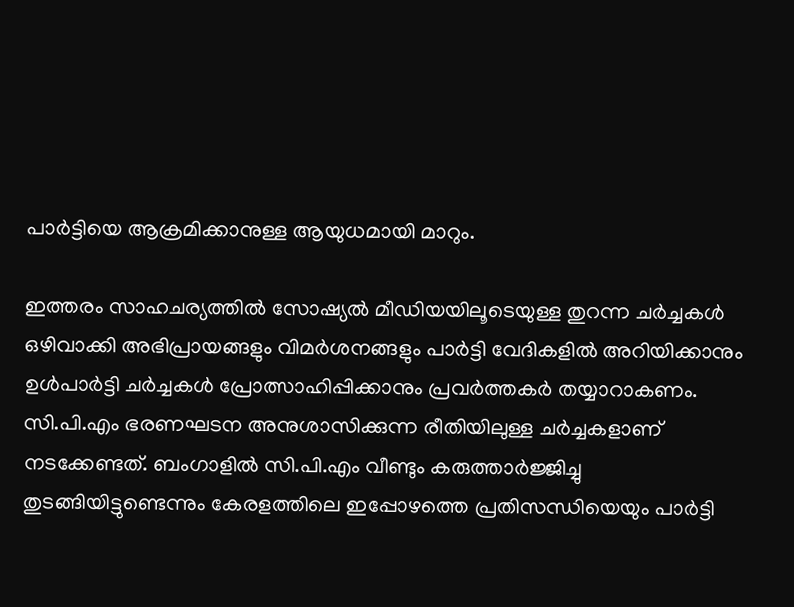പാർട്ടിയെ ആക്രമിക്കാനുള്ള ആയുധമായി മാറും.

ഇത്തരം സാഹചര്യത്തിൽ സോഷ്യൽ മീഡിയയിലൂടെയുള്ള തുറന്ന ചർച്ചകൾ ഒഴിവാക്കി അഭിപ്രായങ്ങളും വിമർശനങ്ങളും പാർട്ടി വേദികളിൽ അറിയിക്കാനും ഉൾപാർട്ടി ചർച്ചകൾ പ്രോത്സാഹിപ്പിക്കാനും പ്രവർത്തകർ തയ്യാറാകണം. സി.പി.എം ഭരണഘടന അനുശാസിക്കുന്ന രീതിയിലുള്ള ചർച്ചകളാണ് നടക്കേണ്ടത്. ബംഗാളിൽ സി.പി.എം വീണ്ടും കരുത്താർജ്ജിച്ചു തുടങ്ങിയിട്ടുണ്ടെന്നും കേരളത്തിലെ ഇപ്പോഴത്തെ പ്രതിസന്ധിയെയും പാർട്ടി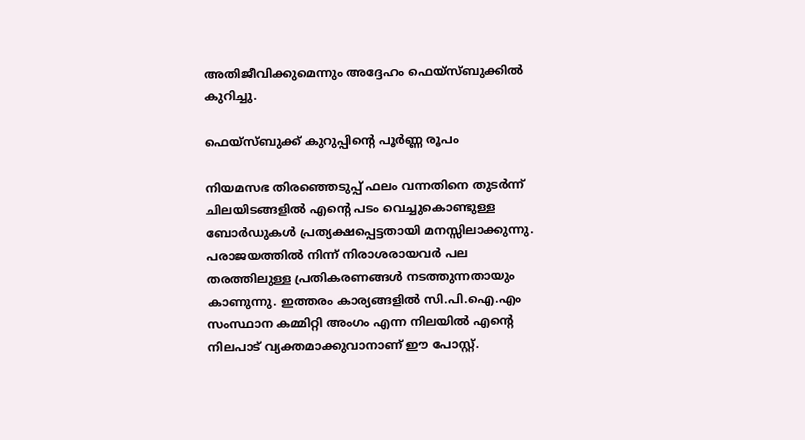അതിജീവിക്കുമെന്നും അദ്ദേഹം ഫെയ്‌സ്ബുക്കിൽ കുറിച്ചു.

ഫെയ്‌സ്ബുക്ക് കുറുപ്പിന്‍റെ പൂർണ്ണ രൂപം

നിയമസഭ തിരഞ്ഞെടുപ്പ് ഫലം വന്നതിനെ തുടർന്ന് ചിലയിടങ്ങളിൽ എന്റെ പടം വെച്ചുകൊണ്ടുള്ള ബോർഡുകൾ പ്രത്യക്ഷപ്പെട്ടതായി മനസ്സിലാക്കുന്നു. പരാജയത്തിൽ നിന്ന് നിരാശരായവർ പല തരത്തിലുള്ള പ്രതികരണങ്ങൾ നടത്തുന്നതായും കാണുന്നു. ഇത്തരം കാര്യങ്ങളിൽ സി.പി.ഐ.എം സംസ്ഥാന കമ്മിറ്റി അംഗം എന്ന നിലയിൽ എന്റെ നിലപാട് വ്യക്തമാക്കുവാനാണ് ഈ പോസ്റ്റ്.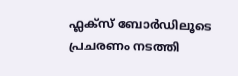ഫ്ലക്സ് ബോർഡിലൂടെ പ്രചരണം നടത്തി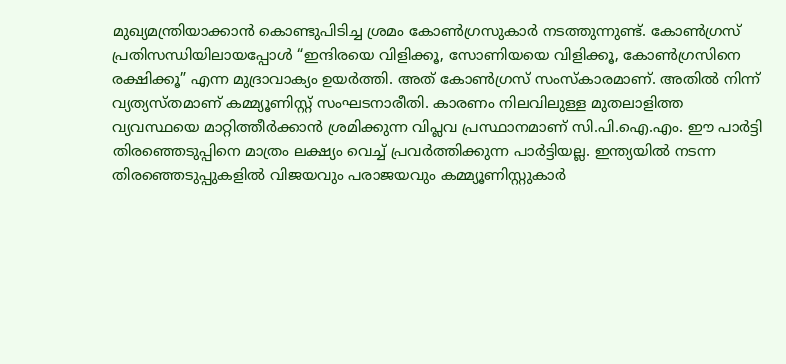മുഖ്യമന്ത്രിയാക്കാൻ കൊണ്ടുപിടിച്ച ശ്രമം കോൺഗ്രസുകാർ നടത്തുന്നുണ്ട്. കോൺഗ്രസ് പ്രതിസന്ധിയിലായപ്പോൾ “ഇന്ദിരയെ വിളിക്കൂ, സോണിയയെ വിളിക്കൂ, കോൺഗ്രസിനെ രക്ഷിക്കൂ” എന്ന മുദ്രാവാക്യം ഉയർത്തി. അത് കോൺഗ്രസ് സംസ്കാരമാണ്. അതിൽ നിന്ന് വ്യത്യസ്തമാണ് കമ്മ്യൂണിസ്റ്റ് സംഘടനാരീതി. കാരണം നിലവിലുള്ള മുതലാളിത്ത വ്യവസ്ഥയെ മാറ്റിത്തീർക്കാൻ ശ്രമിക്കുന്ന വിപ്ലവ പ്രസ്ഥാനമാണ് സി.പി.ഐ.എം. ഈ പാർട്ടി തിരഞ്ഞെടുപ്പിനെ മാത്രം ലക്ഷ്യം വെച്ച് പ്രവർത്തിക്കുന്ന പാർട്ടിയല്ല. ഇന്ത്യയിൽ നടന്ന തിരഞ്ഞെടുപ്പുകളിൽ വിജയവും പരാജയവും കമ്മ്യൂണിസ്റ്റുകാർ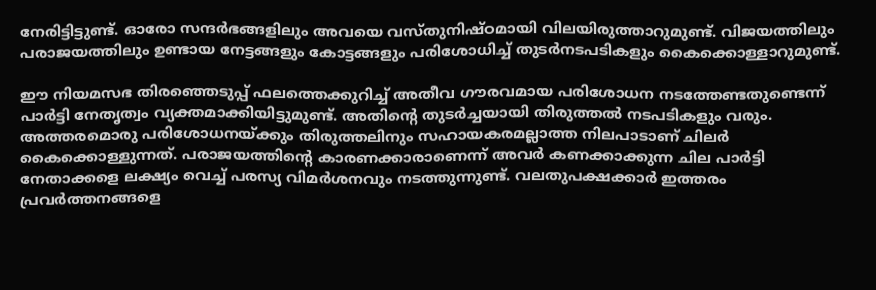നേരിട്ടിട്ടുണ്ട്. ഓരോ സന്ദർഭങ്ങളിലും അവയെ വസ്തുനിഷ്ഠമായി വിലയിരുത്താറുമുണ്ട്. വിജയത്തിലും പരാജയത്തിലും ഉണ്ടായ നേട്ടങ്ങളും കോട്ടങ്ങളും പരിശോധിച്ച് തുടർനടപടികളും കൈക്കൊള്ളാറുമുണ്ട്.

ഈ നിയമസഭ തിരഞ്ഞെടുപ്പ് ഫലത്തെക്കുറിച്ച് അതീവ ഗൗരവമായ പരിശോധന നടത്തേണ്ടതുണ്ടെന്ന് പാർട്ടി നേതൃത്വം വ്യക്തമാക്കിയിട്ടുമുണ്ട്. അതിന്റെ തുടർച്ചയായി തിരുത്തൽ നടപടികളും വരും. അത്തരമൊരു പരിശോധനയ്ക്കും തിരുത്തലിനും സഹായകരമല്ലാത്ത നിലപാടാണ് ചിലർ കൈക്കൊള്ളുന്നത്. പരാജയത്തിന്റെ കാരണക്കാരാണെന്ന് അവർ കണക്കാക്കുന്ന ചില പാർട്ടി നേതാക്കളെ ലക്ഷ്യം വെച്ച് പരസ്യ വിമർശനവും നടത്തുന്നുണ്ട്. വലതുപക്ഷക്കാർ ഇത്തരം പ്രവർത്തനങ്ങളെ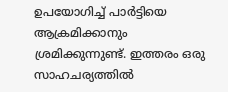ഉപയോഗിച്ച് പാർട്ടിയെ ആക്രമിക്കാനും ശ്രമിക്കുന്നുണ്ട്. ഇത്തരം ഒരു സാഹചര്യത്തിൽ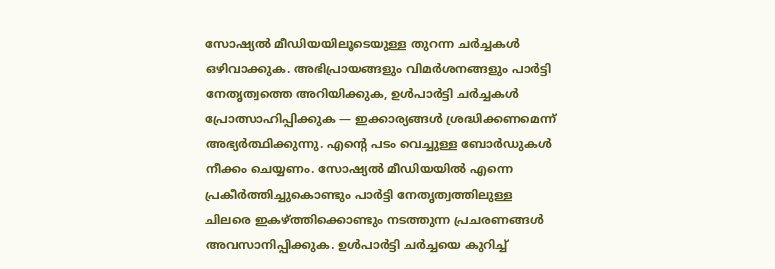സോഷ്യൽ മീഡിയയിലൂടെയുള്ള തുറന്ന ചർച്ചകൾ ഒഴിവാക്കുക. അഭിപ്രായങ്ങളും വിമർശനങ്ങളും പാർട്ടി നേതൃത്വത്തെ അറിയിക്കുക, ഉൾപാർട്ടി ചർച്ചകൾ പ്രോത്സാഹിപ്പിക്കുക — ഇക്കാര്യങ്ങൾ ശ്രദ്ധിക്കണമെന്ന് അഭ്യർത്ഥിക്കുന്നു. എന്റെ പടം വെച്ചുള്ള ബോർഡുകൾ നീക്കം ചെയ്യണം. സോഷ്യൽ മീഡിയയിൽ എന്നെ പ്രകീർത്തിച്ചുകൊണ്ടും പാർട്ടി നേതൃത്വത്തിലുള്ള ചിലരെ ഇകഴ്ത്തിക്കൊണ്ടും നടത്തുന്ന പ്രചരണങ്ങൾ അവസാനിപ്പിക്കുക. ഉൾപാർട്ടി ചർച്ചയെ കുറിച്ച്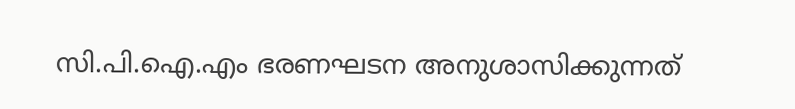സി.പി.ഐ.എം ഭരണഘടന അനുശാസിക്കുന്നത്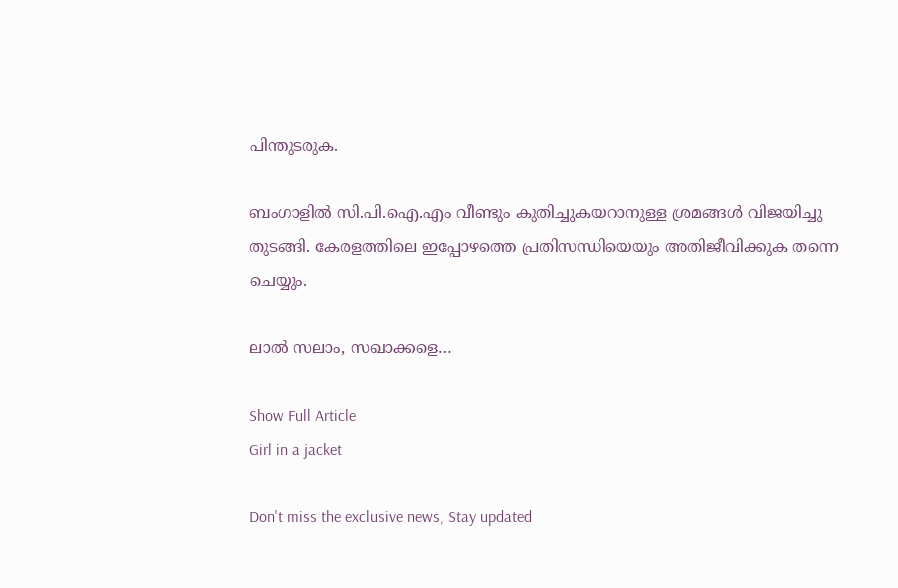പിന്തുടരുക.

ബംഗാളിൽ സി.പി.ഐ.എം വീണ്ടും കുതിച്ചുകയറാനുള്ള ശ്രമങ്ങൾ വിജയിച്ചു തുടങ്ങി. കേരളത്തിലെ ഇപ്പോഴത്തെ പ്രതിസന്ധിയെയും അതിജീവിക്കുക തന്നെ ചെയ്യും.

ലാൽ സലാം, സഖാക്കളെ…

Show Full Article
Girl in a jacket

Don't miss the exclusive news, Stay updated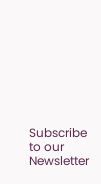Subscribe to our Newsletter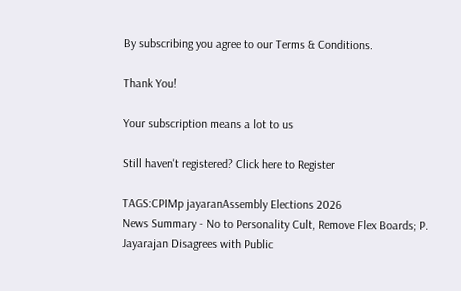By subscribing you agree to our Terms & Conditions.

Thank You!

Your subscription means a lot to us

Still haven't registered? Click here to Register

TAGS:CPIMp jayaranAssembly Elections 2026
News Summary - No to Personality Cult, Remove Flex Boards; P. Jayarajan Disagrees with Public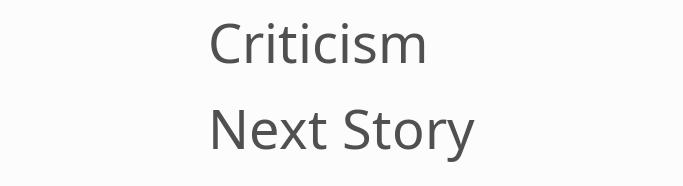Criticism
Next Story